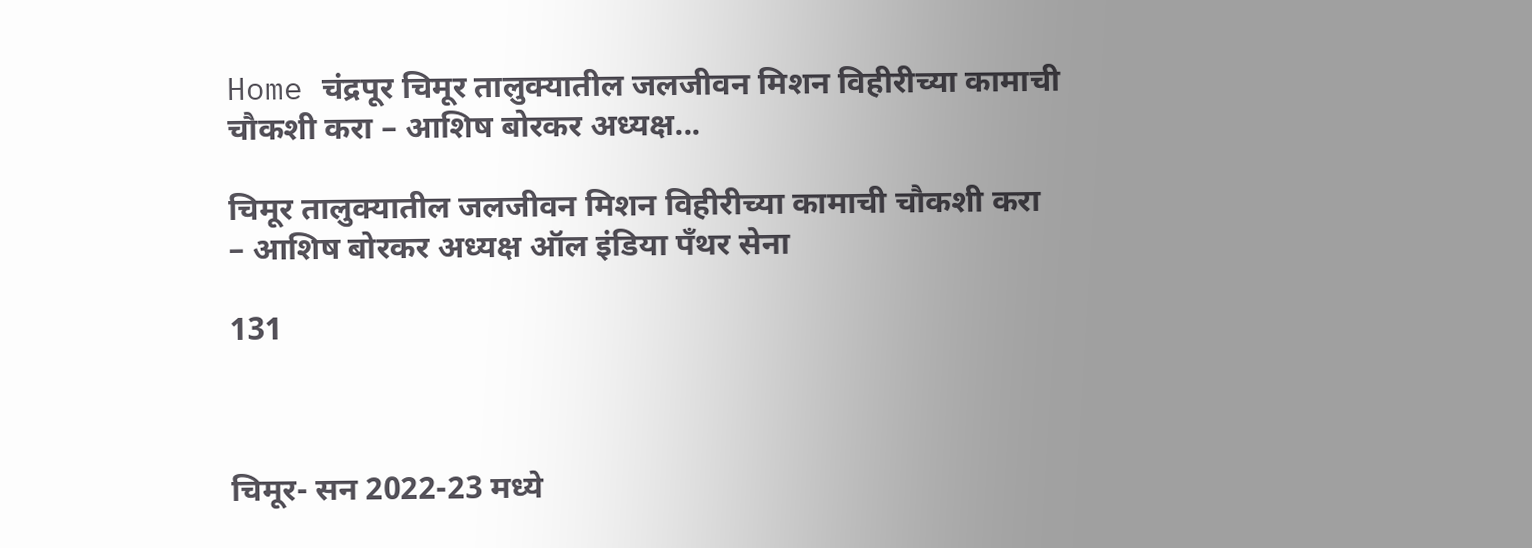Home चंद्रपूर चिमूर तालुक्यातील जलजीवन मिशन विहीरीच्या कामाची चौकशी करा – आशिष बोरकर अध्यक्ष...

चिमूर तालुक्यातील जलजीवन मिशन विहीरीच्या कामाची चौकशी करा – आशिष बोरकर अध्यक्ष ऑल इंडिया पँथर सेना

131



चिमूर- सन 2022-23 मध्ये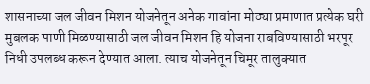शासनाच्या जल जीवन मिशन योजनेतून अनेक गावांना मोठ्या प्रमाणात प्रत्येक घरी मुबलक पाणी मिळण्यासाठी जल जीवन मिशन हि योजना राबविण्यासाठी भरपूर निधी उपलब्ध करून देण्यात आला. त्याच योजनेतून चिमूर तालुक्यात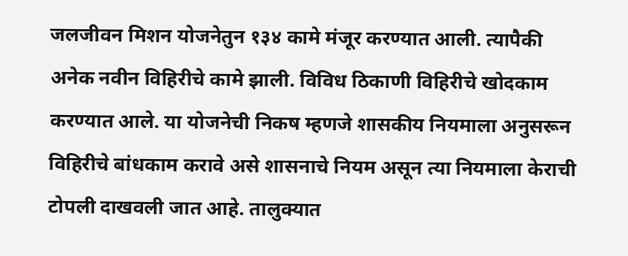जलजीवन मिशन योजनेतुन १३४ कामे मंजूर करण्यात आली. त्यापैकी अनेक नवीन विहिरीचे कामे झाली. विविध ठिकाणी विहिरीचे खोदकाम करण्यात आले. या योजनेची निकष म्हणजे शासकीय नियमाला अनुसरून विहिरीचे बांधकाम करावे असे शासनाचे नियम असून त्या नियमाला केराची टोपली दाखवली जात आहे. तालुक्यात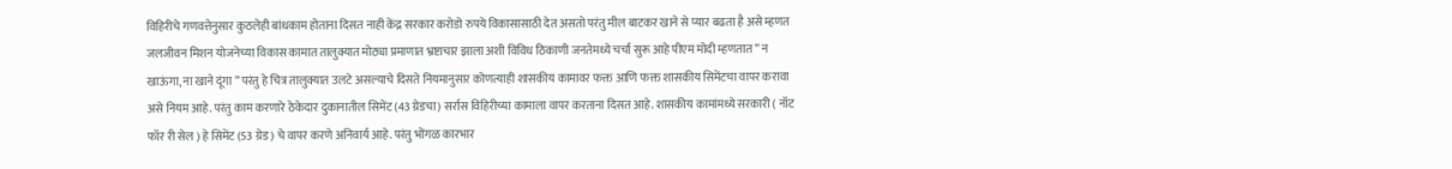विहिरीचे गणवत्तेनुसार कुठलेही बांधकाम होताना दिसत नाही केंद्र सरकार करोडो रुपये विकासासाठी देत असतो परंतु मील बाटकर खाने से प्यार बढता है असे म्हणत जलजीवन मिशन योजनेच्या विकास कामात तालुक्यात मोठ्या प्रमाणात भ्रष्टाचार झाला अशी विविध ठिकाणी जनतेमध्ये चर्चा सुरू आहे पीएम मोदी म्हणतात ” न खाऊंगा, ना खाने दूंगा ” परंतु हे चित्र तालुक्यात उलटे असल्याचे दिसते नियमानुसार कोणत्याही शासकीय कामावर फक्त आणि फक्त शासकीय सिमेंटचा वापर करावा असे नियम आहे. परंतु काम करणारे ठेकेदार दुकानातील सिमेंट (43 ग्रेडचा) सर्रास विहिरीच्या कामाला वापर करताना दिसत आहे. शासकीय कामांमध्ये सरकारी ( नॉट फॉर री सेल ) हे सिमेंट (53 ग्रेड ) चे वापर करणे अनिवार्य आहे. परंतु भोंगळ कारभार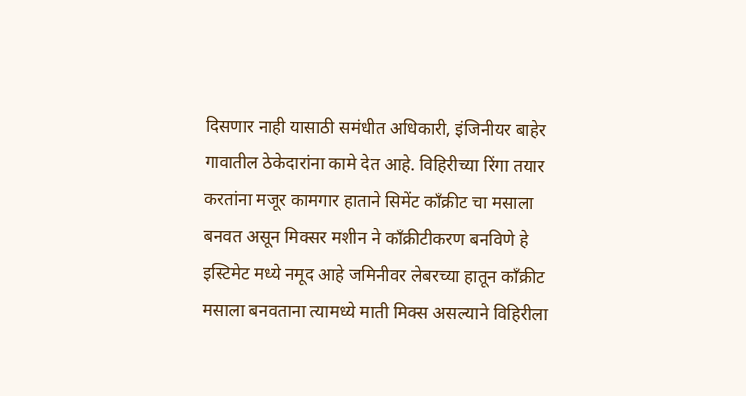दिसणार नाही यासाठी समंधीत अधिकारी, इंजिनीयर बाहेर गावातील ठेकेदारांना कामे देत आहे. विहिरीच्या रिंगा तयार करतांना मजूर कामगार हाताने सिमेंट काँक्रीट चा मसाला बनवत असून मिक्सर मशीन ने काँक्रीटीकरण बनविणे हे इस्टिमेट मध्ये नमूद आहे जमिनीवर लेबरच्या हातून काँक्रीट मसाला बनवताना त्यामध्ये माती मिक्स असल्याने विहिरीला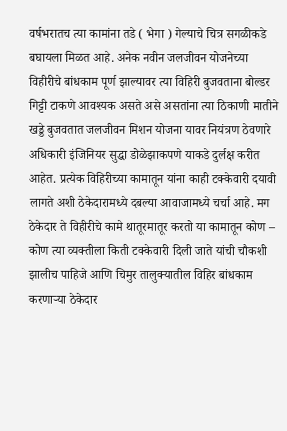वर्षभरातच त्या कामांना तडे ( भेगा ) गेल्याचे चित्र सगळीकडे बघायला मिळत आहे. अनेक नवीन जलजीवन योजनेच्या विहीरीचे बांधकाम पूर्ण झाल्यावर त्या विहिरी बुजवताना बोल्डर गिट्टी टाकणे आवश्यक असते असे असतांना त्या ठिकाणी मातीने खड्डे बुजवतात जलजीवन मिशन योजना यावर नियंत्रण ठेवणारे अधिकारी इंजिनियर सुद्धा डोळेझाकपणे याकडे दुर्लक्ष करीत आहेत. प्रत्येक विहिरीच्या कामातून यांना काही टक्केवारी दयावी लागते अशी ठेकेदारामध्ये दबल्या आवाजामध्ये चर्चा आहे. मग ठेकेदार ते विहीरीचे कामे थातूरमातूर करतो या कामातून कोण – कोण त्या व्यक्तीला किती टक्केवारी दिली जाते यांची चौकशी झालीच पाहिजे आणि चिमुर तालुक्यातील विहिर बांधकाम करणाऱ्या ठेकेदार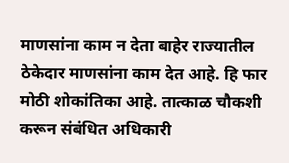माणसांना काम न देता बाहेर राज्यातील ठेकेदार माणसांना काम देत आहे. हि फार मोठी शोकांतिका आहे. तात्काळ चौकशी करून संबंधित अधिकारी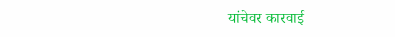यांचेवर कारवाई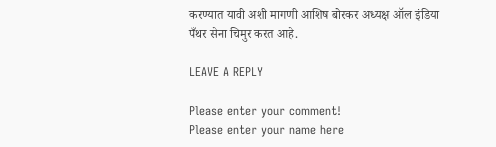करण्यात यावी अशी मागणी आशिष बोरकर अध्यक्ष ऑल इंडिया पँथर सेना चिमुर करत आहे.

LEAVE A REPLY

Please enter your comment!
Please enter your name here